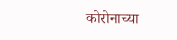कोरोनाच्या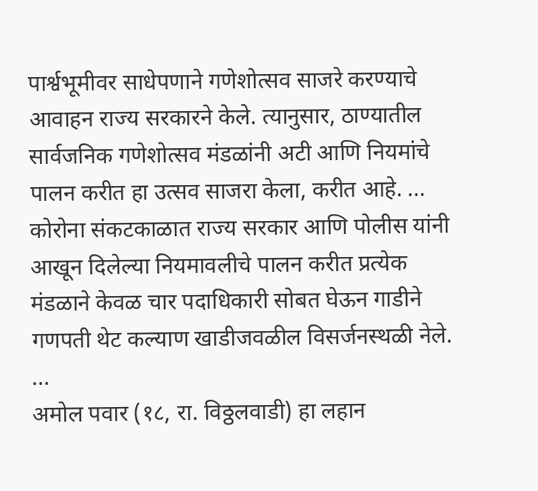पार्श्वभूमीवर साधेपणाने गणेशोत्सव साजरे करण्याचे आवाहन राज्य सरकारने केले. त्यानुसार, ठाण्यातील सार्वजनिक गणेशोत्सव मंडळांनी अटी आणि नियमांचे पालन करीत हा उत्सव साजरा केला, करीत आहे. ...
कोरोना संकटकाळात राज्य सरकार आणि पोलीस यांनी आखून दिलेल्या नियमावलीचे पालन करीत प्रत्येक मंडळाने केवळ चार पदाधिकारी सोबत घेऊन गाडीने गणपती थेट कल्याण खाडीजवळील विसर्जनस्थळी नेले. ...
अमोल पवार (१८, रा. विठ्ठलवाडी) हा लहान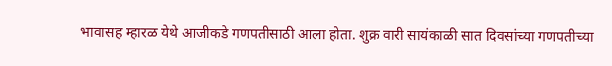भावासह म्हारळ येथे आजीकडे गणपतीसाठी आला होता. शुक्र वारी सायंकाळी सात दिवसांच्या गणपतीच्या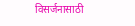विसर्जनासाठी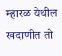म्हारळ येथील खदाणीत तो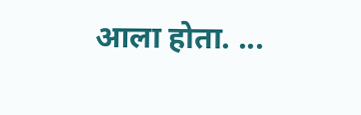आला होता. ...